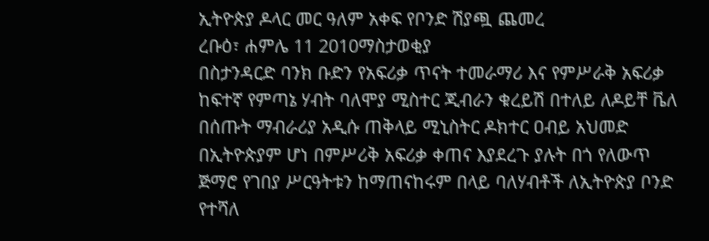ኢትዮጵያ ዶላር መር ዓለም አቀፍ የቦንድ ሽያጯ ጨመረ
ረቡዕ፣ ሐምሌ 11 2010ማስታወቂያ
በስታንዳርድ ባንክ ቡድን የአፍሪቃ ጥናት ተመራማሪ እና የምሥራቅ አፍሪቃ ከፍተኛ የምጣኔ ሃብት ባለሞያ ሚስተር ጂብራን ቁረይሽ በተለይ ለዶይቸ ቬለ በሰጡት ማብራሪያ አዲሱ ጠቅላይ ሚኒስትር ዶክተር ዐብይ አህመድ በኢትዮጵያም ሆነ በምሥሪቅ አፍሪቃ ቀጠና እያደረጉ ያሉት በጎ የለውጥ ጅማሮ የገበያ ሥርዓትቱን ከማጠናከሩም በላይ ባለሃብቶች ለኢትዮጵያ ቦንድ የተሻለ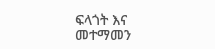ፍላጎት እና መተማመን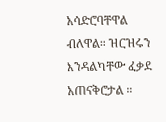አሳድሮባቸዋል ብለዋል። ዝርዝሩን እንዳልካቸው ፈቃደ አጠናቅሮታል ።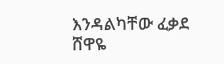እንዳልካቸው ፈቃደ
ሸዋዬ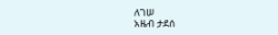ለገሠ
አዜብ ታደሰ